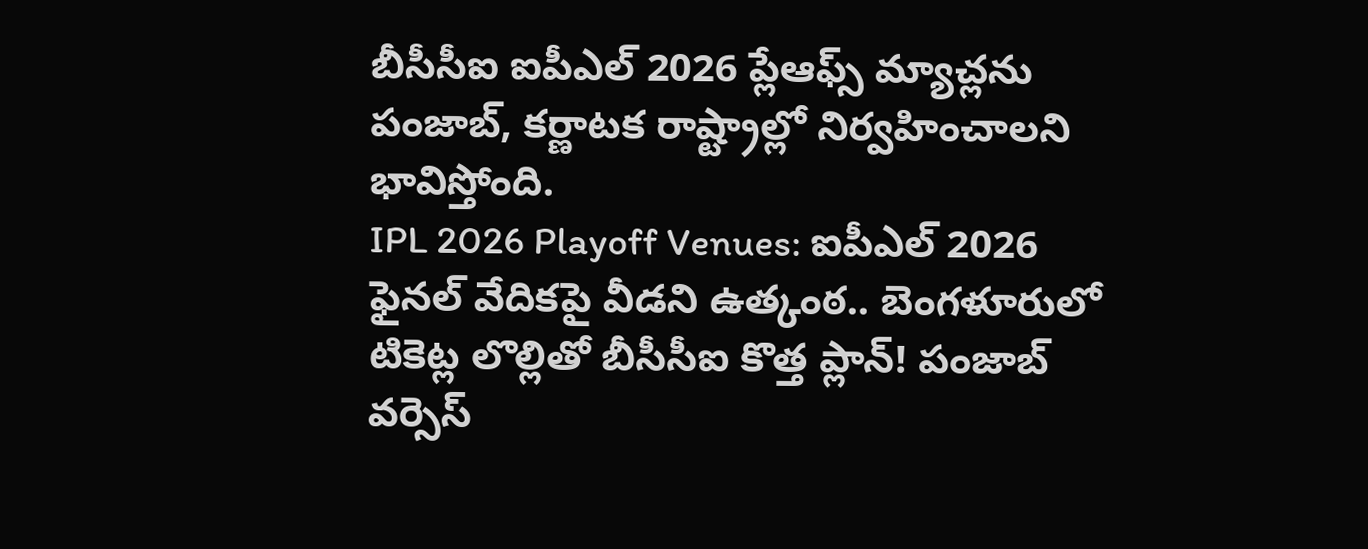బీసీసీఐ ఐపీఎల్ 2026 ప్లేఆఫ్స్ మ్యాచ్లను పంజాబ్, కర్ణాటక రాష్ట్రాల్లో నిర్వహించాలని భావిస్తోంది.
IPL 2026 Playoff Venues: ఐపీఎల్ 2026 ఫైనల్ వేదికపై వీడని ఉత్కంఠ.. బెంగళూరులో టికెట్ల లొల్లితో బీసీసీఐ కొత్త ప్లాన్! పంజాబ్ వర్సెస్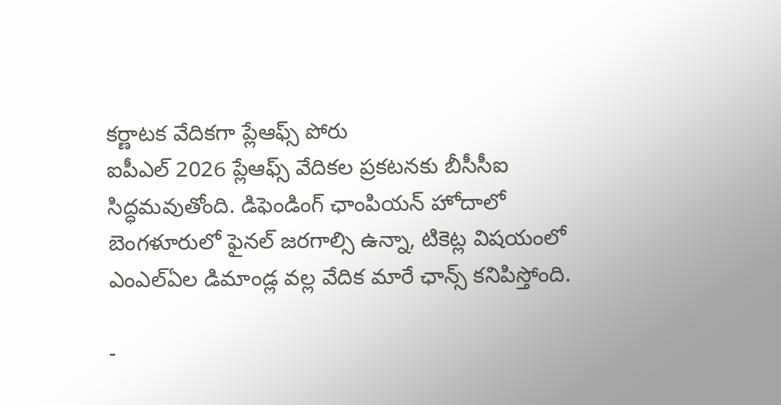కర్ణాటక వేదికగా ప్లేఆఫ్స్ పోరు
ఐపీఎల్ 2026 ప్లేఆఫ్స్ వేదికల ప్రకటనకు బీసీసీఐ సిద్ధమవుతోంది. డిఫెండింగ్ ఛాంపియన్ హోదాలో బెంగళూరులో ఫైనల్ జరగాల్సి ఉన్నా, టికెట్ల విషయంలో ఎంఎల్ఏల డిమాండ్ల వల్ల వేదిక మారే ఛాన్స్ కనిపిస్తోంది.

-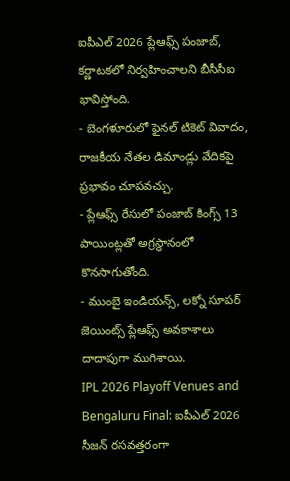ఐపీఎల్ 2026 ప్లేఆఫ్స్ పంజాబ్, కర్ణాటకలో నిర్వహించాలని బీసీసీఐ భావిస్తోంది.
- బెంగళూరులో ఫైనల్ టికెట్ వివాదం, రాజకీయ నేతల డిమాండ్లు వేదికపై ప్రభావం చూపవచ్చు.
- ప్లేఆఫ్స్ రేసులో పంజాబ్ కింగ్స్ 13 పాయింట్లతో అగ్రస్థానంలో కొనసాగుతోంది.
- ముంబై ఇండియన్స్, లక్నో సూపర్ జెయింట్స్ ప్లేఆఫ్స్ అవకాశాలు దాదాపుగా ముగిశాయి.
IPL 2026 Playoff Venues and Bengaluru Final: ఐపీఎల్ 2026 సీజన్ రసవత్తరంగా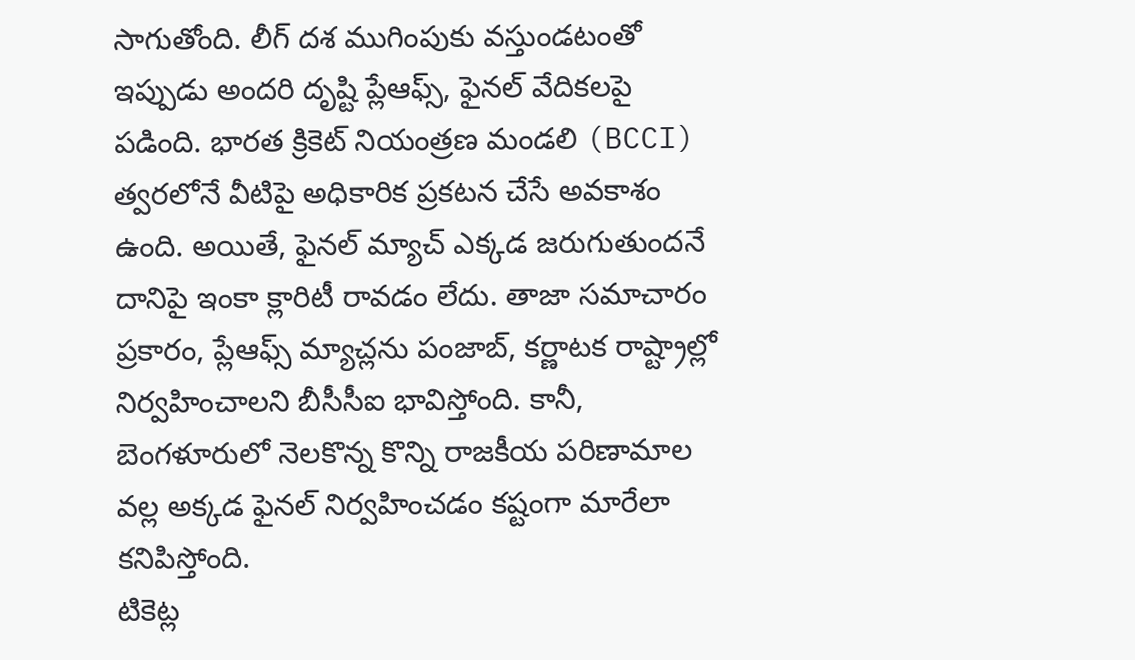సాగుతోంది. లీగ్ దశ ముగింపుకు వస్తుండటంతో ఇప్పుడు అందరి దృష్టి ప్లేఆఫ్స్, ఫైనల్ వేదికలపై పడింది. భారత క్రికెట్ నియంత్రణ మండలి (BCCI) త్వరలోనే వీటిపై అధికారిక ప్రకటన చేసే అవకాశం ఉంది. అయితే, ఫైనల్ మ్యాచ్ ఎక్కడ జరుగుతుందనే దానిపై ఇంకా క్లారిటీ రావడం లేదు. తాజా సమాచారం ప్రకారం, ప్లేఆఫ్స్ మ్యాచ్లను పంజాబ్, కర్ణాటక రాష్ట్రాల్లో నిర్వహించాలని బీసీసీఐ భావిస్తోంది. కానీ, బెంగళూరులో నెలకొన్న కొన్ని రాజకీయ పరిణామాల వల్ల అక్కడ ఫైనల్ నిర్వహించడం కష్టంగా మారేలా కనిపిస్తోంది.
టికెట్ల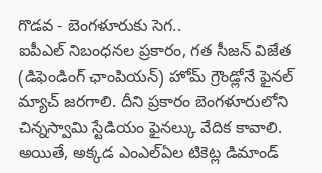గొడవ - బెంగళూరుకు సెగ..
ఐపీఎల్ నిబంధనల ప్రకారం, గత సీజన్ విజేత (డిఫెండింగ్ ఛాంపియన్) హోమ్ గ్రౌండ్లోనే ఫైనల్ మ్యాచ్ జరగాలి. దీని ప్రకారం బెంగళూరులోని చిన్నస్వామి స్టేడియం ఫైనల్కు వేదిక కావాలి. అయితే, అక్కడ ఎంఎల్ఏల టికెట్ల డిమాండ్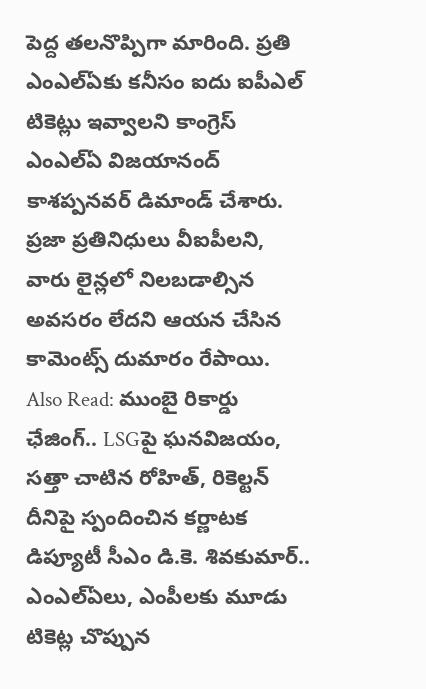పెద్ద తలనొప్పిగా మారింది. ప్రతి ఎంఎల్ఏకు కనీసం ఐదు ఐపీఎల్ టికెట్లు ఇవ్వాలని కాంగ్రెస్ ఎంఎల్ఏ విజయానంద్ కాశప్పనవర్ డిమాండ్ చేశారు. ప్రజా ప్రతినిధులు వీఐపీలని, వారు లైన్లలో నిలబడాల్సిన అవసరం లేదని ఆయన చేసిన కామెంట్స్ దుమారం రేపాయి.
Also Read: ముంబై రికార్డు ఛేజింగ్.. LSGపై ఘనవిజయం, సత్తా చాటిన రోహిత్, రికెల్టన్
దీనిపై స్పందించిన కర్ణాటక డిప్యూటీ సీఎం డి.కె. శివకుమార్.. ఎంఎల్ఏలు, ఎంపీలకు మూడు టికెట్ల చొప్పున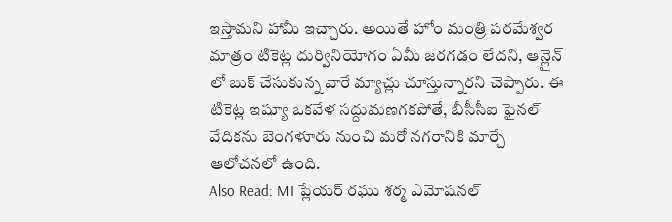ఇస్తామని హామీ ఇచ్చారు. అయితే హోం మంత్రి పరమేశ్వర మాత్రం టికెట్ల దుర్వినియోగం ఏమీ జరగడం లేదని, ఆన్లైన్ లో బుక్ చేసుకున్న వారే మ్యాచ్లు చూస్తున్నారని చెప్పారు. ఈ టికెట్ల ఇష్యూ ఒకవేళ సద్దుమణగకపోతే, బీసీసీఐ ఫైనల్ వేదికను బెంగళూరు నుంచి మరో నగరానికి మార్చే ఆలోచనలో ఉంది.
Also Read: MI ప్లేయర్ రఘు శర్మ ఎమోషనల్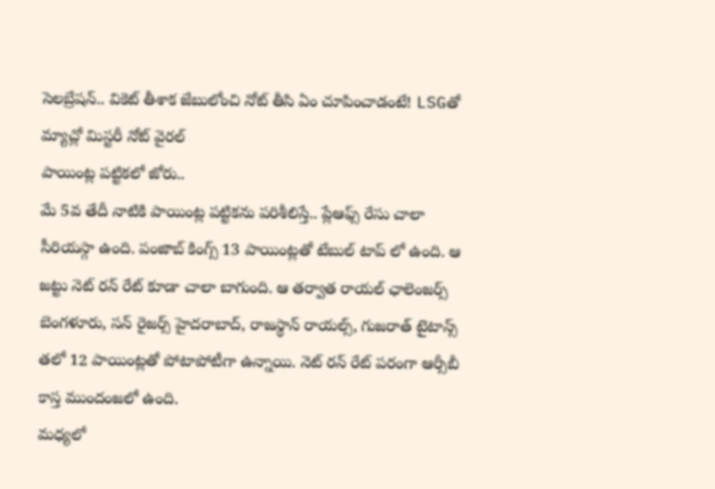సెలబ్రేషన్.. వికెట్ తీశాక జేబులోంచి నోట్ తీసి ఏం చూపించాడంటే! LSGతో మ్యాచ్లో మిస్టరీ నోట్ వైరల్
పాయింట్ల పట్టికలో జోరు..
మే 5వ తేదీ నాటికి పాయింట్ల పట్టికను పరిశీలిస్తే.. ప్లేఆఫ్స్ రేసు చాలా సీరియస్గా ఉంది. పంజాబ్ కింగ్స్ 13 పాయింట్లతో టేబుల్ టాప్ లో ఉంది. ఆ జట్టు నెట్ రన్ రేట్ కూడా చాలా బాగుంది. ఆ తర్వాత రాయల్ ఛాలెంజర్స్ బెంగళూరు, సన్ రైజర్స్ హైదరాబాద్, రాజస్థాన్ రాయల్స్, గుజరాత్ టైటాన్స్ తలో 12 పాయింట్లతో పోటాపోటీగా ఉన్నాయి. నెట్ రన్ రేట్ పరంగా ఆర్సీబీ కాస్త ముందంజలో ఉంది.
మధ్యలో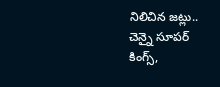నిలిచిన జట్లు..
చెన్నై సూపర్ కింగ్స్,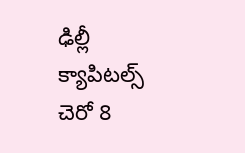ఢిల్లీ క్యాపిటల్స్ చెరో 8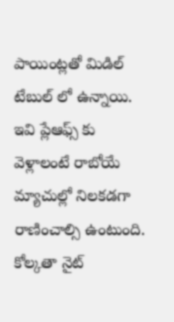పాయింట్లతో మిడిల్ టేబుల్ లో ఉన్నాయి. ఇవి ప్లేఆఫ్స్ కు వెళ్లాలంటే రాబోయే మ్యాచుల్లో నిలకడగా రాణించాల్సి ఉంటుంది. కోల్కతా నైట్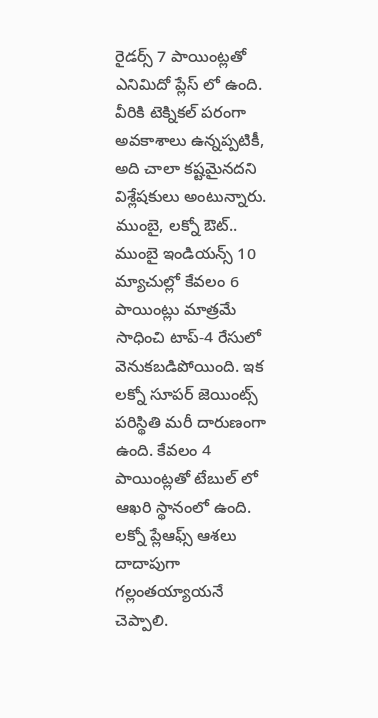రైడర్స్ 7 పాయింట్లతో ఎనిమిదో ప్లేస్ లో ఉంది. వీరికి టెక్నికల్ పరంగా అవకాశాలు ఉన్నప్పటికీ, అది చాలా కష్టమైనదని విశ్లేషకులు అంటున్నారు.
ముంబై, లక్నో ఔట్..
ముంబై ఇండియన్స్ 10 మ్యాచుల్లో కేవలం 6 పాయింట్లు మాత్రమే సాధించి టాప్-4 రేసులో వెనుకబడిపోయింది. ఇక లక్నో సూపర్ జెయింట్స్ పరిస్థితి మరీ దారుణంగా ఉంది. కేవలం 4 పాయింట్లతో టేబుల్ లో ఆఖరి స్థానంలో ఉంది. లక్నో ప్లేఆఫ్స్ ఆశలు దాదాపుగా గల్లంతయ్యాయనే చెప్పాలి.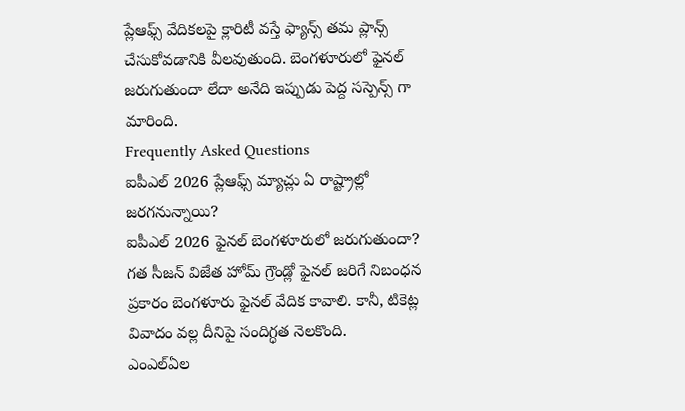ప్లేఆఫ్స్ వేదికలపై క్లారిటీ వస్తే ఫ్యాన్స్ తమ ప్లాన్స్ చేసుకోవడానికి వీలవుతుంది. బెంగళూరులో ఫైనల్ జరుగుతుందా లేదా అనేది ఇప్పుడు పెద్ద సస్పెన్స్ గా మారింది.
Frequently Asked Questions
ఐపీఎల్ 2026 ప్లేఆఫ్స్ మ్యాచ్లు ఏ రాష్ట్రాల్లో జరగనున్నాయి?
ఐపీఎల్ 2026 ఫైనల్ బెంగళూరులో జరుగుతుందా?
గత సీజన్ విజేత హోమ్ గ్రౌండ్లో ఫైనల్ జరిగే నిబంధన ప్రకారం బెంగళూరు ఫైనల్ వేదిక కావాలి. కానీ, టికెట్ల వివాదం వల్ల దీనిపై సందిగ్ధత నెలకొంది.
ఎంఎల్ఏల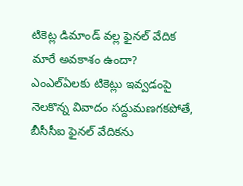టికెట్ల డిమాండ్ వల్ల ఫైనల్ వేదిక మారే అవకాశం ఉందా?
ఎంఎల్ఏలకు టికెట్లు ఇవ్వడంపై నెలకొన్న వివాదం సద్దుమణగకపోతే, బీసీసీఐ ఫైనల్ వేదికను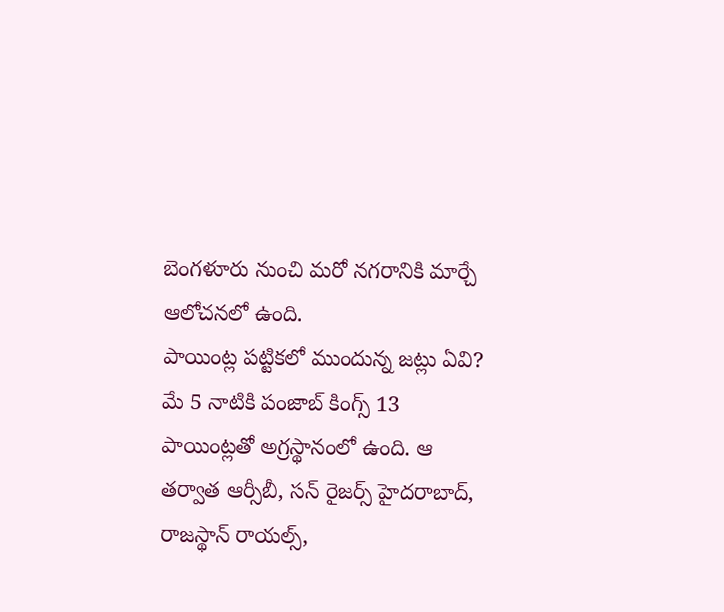బెంగళూరు నుంచి మరో నగరానికి మార్చే ఆలోచనలో ఉంది.
పాయింట్ల పట్టికలో ముందున్న జట్లు ఏవి?
మే 5 నాటికి పంజాబ్ కింగ్స్ 13 పాయింట్లతో అగ్రస్థానంలో ఉంది. ఆ తర్వాత ఆర్సీబీ, సన్ రైజర్స్ హైదరాబాద్, రాజస్థాన్ రాయల్స్,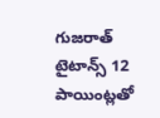గుజరాత్ టైటాన్స్ 12 పాయింట్లతో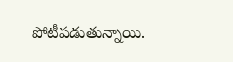పోటీపడుతున్నాయి.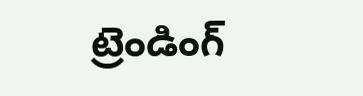ట్రెండింగ్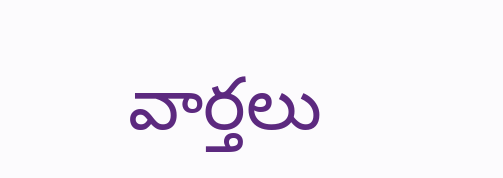వార్తలు